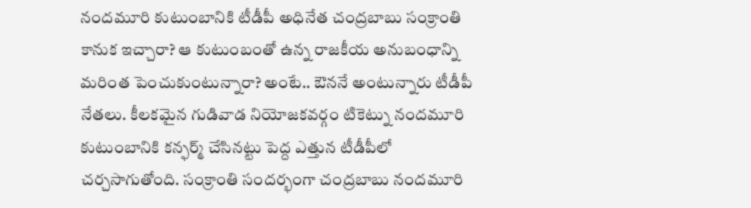నందమూరి కుటుంబానికి టీడీపీ అధినేత చంద్రబాబు సంక్రాంతి కానుక ఇచ్చారా? ఆ కుటుంబంతో ఉన్న రాజకీయ అనుబంధాన్ని మరింత పెంచుకుంటున్నారా? అంటే.. ఔననే అంటున్నారు టీడీపీ నేతలు. కీలకమైన గుడివాడ నియోజకవర్గం టికెట్ను నందమూరి కుటుంబానికి కన్ఫర్మ్ చేసినట్టు పెద్ద ఎత్తున టీడీపీలో చర్చసాగుతోంది. సంక్రాంతి సందర్భంగా చంద్రబాబు నందమూరి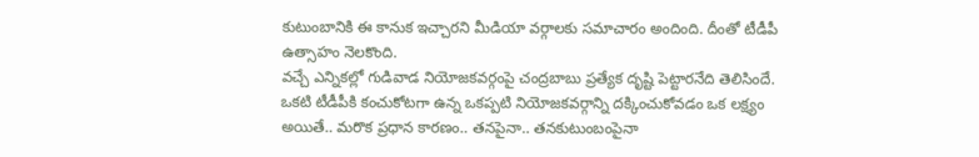కుటుంబానికి ఈ కానుక ఇచ్చారని మీడియా వర్గాలకు సమాచారం అందింది. దీంతో టీడీపీ ఉత్సాహం నెలకొంది.
వచ్చే ఎన్నికల్లో గుడివాడ నియోజకవర్గంపై చంద్రబాబు ప్రత్యేక దృష్టి పెట్టారనేది తెలిసిందే. ఒకటి టీడీపీకి కంచుకోటగా ఉన్న ఒకప్పటి నియోజకవర్గాన్ని దక్కించుకోవడం ఒక లక్ష్యం అయితే.. మరొక ప్రధాన కారణం.. తనపైనా.. తనకుటుంబంపైనా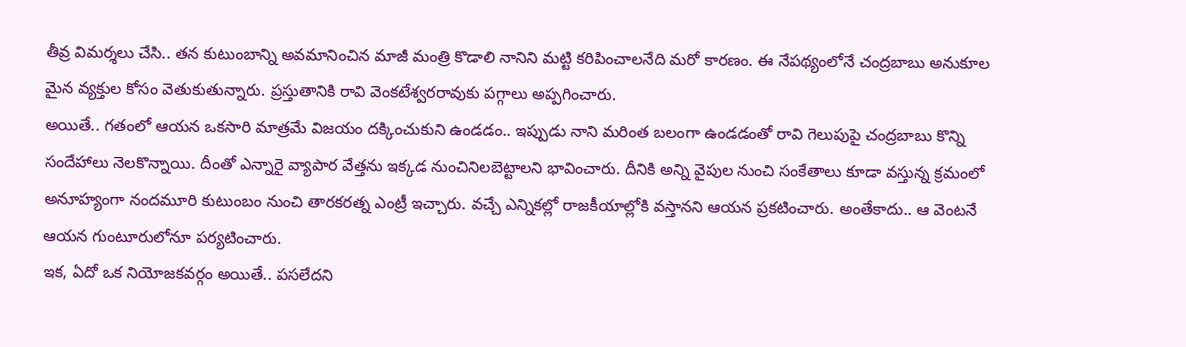తీవ్ర విమర్శలు చేసి.. తన కుటుంబాన్ని అవమానించిన మాజీ మంత్రి కొడాలి నానిని మట్టి కరిపించాలనేది మరో కారణం. ఈ నేపథ్యంలోనే చంద్రబాబు అనుకూల మైన వ్యక్తుల కోసం వెతుకుతున్నారు. ప్రస్తుతానికి రావి వెంకటేశ్వరరావుకు పగ్గాలు అప్పగించారు.
అయితే.. గతంలో ఆయన ఒకసారి మాత్రమే విజయం దక్కించుకుని ఉండడం.. ఇప్పుడు నాని మరింత బలంగా ఉండడంతో రావి గెలుపుపై చంద్రబాబు కొన్ని సందేహాలు నెలకొన్నాయి. దీంతో ఎన్నారై వ్యాపార వేత్తను ఇక్కడ నుంచినిలబెట్టాలని భావించారు. దీనికి అన్ని వైపుల నుంచి సంకేతాలు కూడా వస్తున్న క్రమంలో అనూహ్యంగా నందమూరి కుటుంబం నుంచి తారకరత్న ఎంట్రీ ఇచ్చారు. వచ్చే ఎన్నికల్లో రాజకీయాల్లోకి వస్తానని ఆయన ప్రకటించారు. అంతేకాదు.. ఆ వెంటనే ఆయన గుంటూరులోనూ పర్యటించారు.
ఇక, ఏదో ఒక నియోజకవర్గం అయితే.. పసలేదని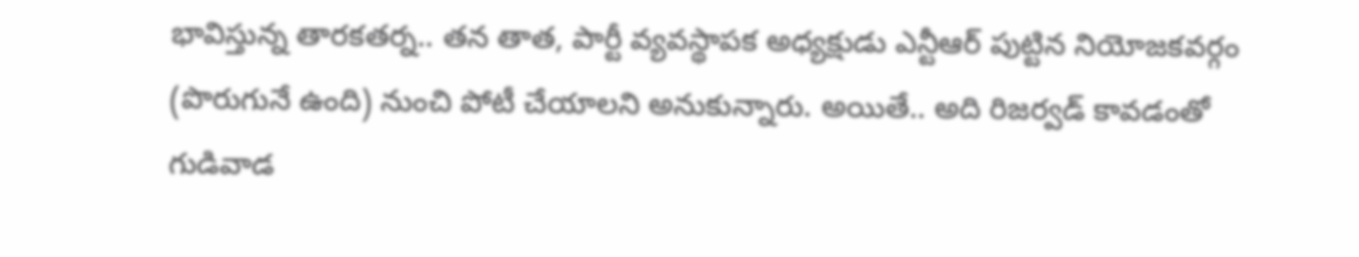భావిస్తున్న తారకతర్న.. తన తాత, పార్టీ వ్యవస్థాపక అధ్యక్షుడు ఎన్టీఆర్ పుట్టిన నియోజకవర్గం (పొరుగునే ఉంది) నుంచి పోటీ చేయాలని అనుకున్నారు. అయితే.. అది రిజర్వడ్ కావడంతో గుడివాడ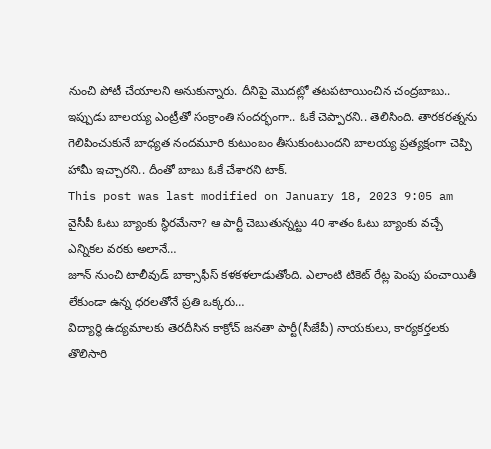నుంచి పోటీ చేయాలని అనుకున్నారు. దీనిపై మొదట్లో తటపటాయించిన చంద్రబాబు.. ఇప్పుడు బాలయ్య ఎంట్రీతో సంక్రాంతి సందర్భంగా.. ఓకే చెప్పారని.. తెలిసింది. తారకరత్నను గెలిపించుకునే బాధ్యత నందమూరి కుటుంబం తీసుకుంటుందని బాలయ్య ప్రత్యక్షంగా చెప్పి హామీ ఇచ్చారని.. దీంతో బాబు ఓకే చేశారని టాక్.
This post was last modified on January 18, 2023 9:05 am
వైసీపీ ఓటు బ్యాంకు స్థిరమేనా? ఆ పార్టీ చెబుతున్నట్టు 40 శాతం ఓటు బ్యాంకు వచ్చే ఎన్నికల వరకు అలానే…
జూన్ నుంచి టాలీవుడ్ బాక్సాఫీస్ కళకళలాడుతోంది. ఎలాంటి టికెట్ రేట్ల పెంపు పంచాయితీ లేకుండా ఉన్న ధరలతోనే ప్రతి ఒక్కరు…
విద్యార్థి ఉద్యమాలకు తెరదీసిన కాక్రోచ్ జనతా పార్టీ(సీజేపీ) నాయకులు, కార్యకర్తలకు తొలిసారి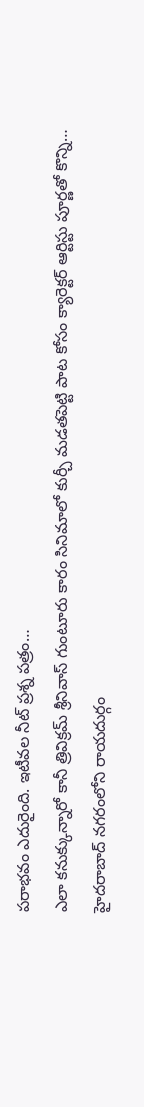పరాభవం ఎదురైంది. ఇటీవల నీట్ ప్రశ్న పత్రం…
ఎలా కనుక్కున్నారో కానీ త్రివిక్రమ్ శ్రీనివాస్ గుంటూరు కారం సినిమాలో కుర్చీ మడతపెట్టి పాట కోసం క్యారెక్టర్ ఆర్టిస్టు పూర్ణతో కొన్ని…
హైదరాబాద్ నగరంలోని రాయదుర్గం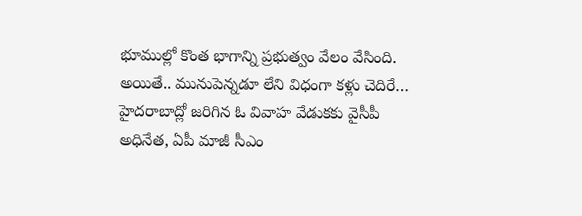భూముల్లో కొంత భాగాన్ని ప్రభుత్వం వేలం వేసింది. అయితే.. మునుపెన్నడూ లేని విధంగా కళ్లు చెదిరే…
హైదరాబాద్లో జరిగిన ఓ వివాహ వేడుకకు వైసీపీ అధినేత, ఏపీ మాజీ సీఎం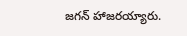జగన్ హాజరయ్యారు.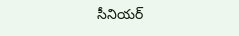సీనియర్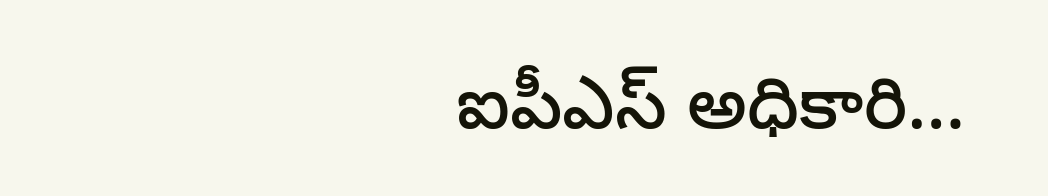ఐపీఎస్ అధికారి…